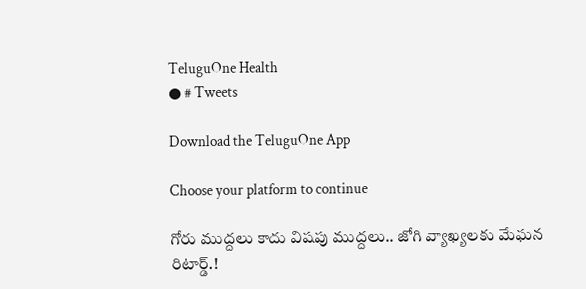TeluguOne Health
● # Tweets

Download the TeluguOne App

Choose your platform to continue

గోరు ముద్దలు కాదు విషపు ముద్దలు.. జోగి వ్యాఖ్యలకు మేఘన రిటార్డ్.!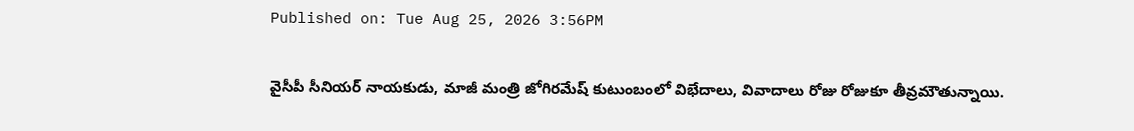Published on: Tue Aug 25, 2026 3:56PM

వైసీపీ సీనియర్ నాయకుడు, మాజీ మంత్రి జోగిరమేష్ కుటుంబంలో విభేదాలు, వివాదాలు రోజు రోజుకూ తీవ్రమౌతున్నాయి.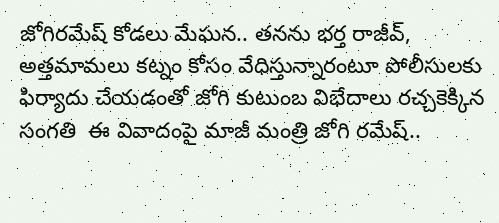జోగిరమేష్ కోడలు మేఘన.. తనను భర్త రాజీవ్, అత్తమామలు కట్నం కోసం వేధిస్తున్నారంటూ పోలీసులకు ఫిర్యాదు చేయడంతో జోగి కుటుంబ విభేదాలు రచ్చకెక్కిన సంగతి  ఈ వివాదంపై మాజీ మంత్రి జోగి రమేష్..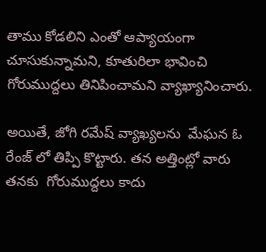తాము కోడలిని ఎంతో ఆప్యాయంగా చూసుకున్నామని, కూతురిలా భావించి గోరుముద్దలు తినిపించామని వ్యాఖ్యానించారు.

అయితే, జోగి రమేష్ వ్యాఖ్యలను  మేఘన ఓ రేంజ్ లో తిప్పి కొట్టారు. తన అత్తింట్లో వారు తనకు  గోరుముద్దలు కాదు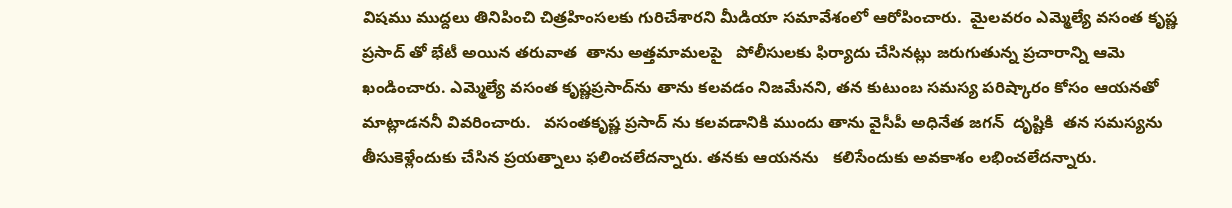విషము ముద్దలు తినిపించి చిత్రహింసలకు గురిచేశారని మీడియా సమావేశంలో ఆరోపించారు.  మైలవరం ఎమ్మెల్యే వసంత కృష్ణ ప్రసాద్ తో భేటీ అయిన తరువాత  తాను అత్తమామలపై   పోలీసులకు ఫిర్యాదు చేసినట్లు జరుగుతున్న ప్రచారాన్ని ఆమె ఖండించారు. ఎమ్మెల్యే వసంత కృష్ణప్రసాద్‌ను తాను కలవడం నిజమేనని, తన కుటుంబ సమస్య పరిష్కారం కోసం ఆయనతో మాట్లాడననీ వివరించారు.   వసంతకృష్ణ ప్రసాద్ ను కలవడానికి ముందు తాను వైసీపీ అధినేత జగన్  దృష్టికి  తన సమస్యను తీసుకెళ్లేందుకు చేసిన ప్రయత్నాలు ఫలించలేదన్నారు. తనకు ఆయనను   కలిసేందుకు అవకాశం లభించలేదన్నారు.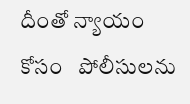దీంతో న్యాయం కోసం   పోలీసులను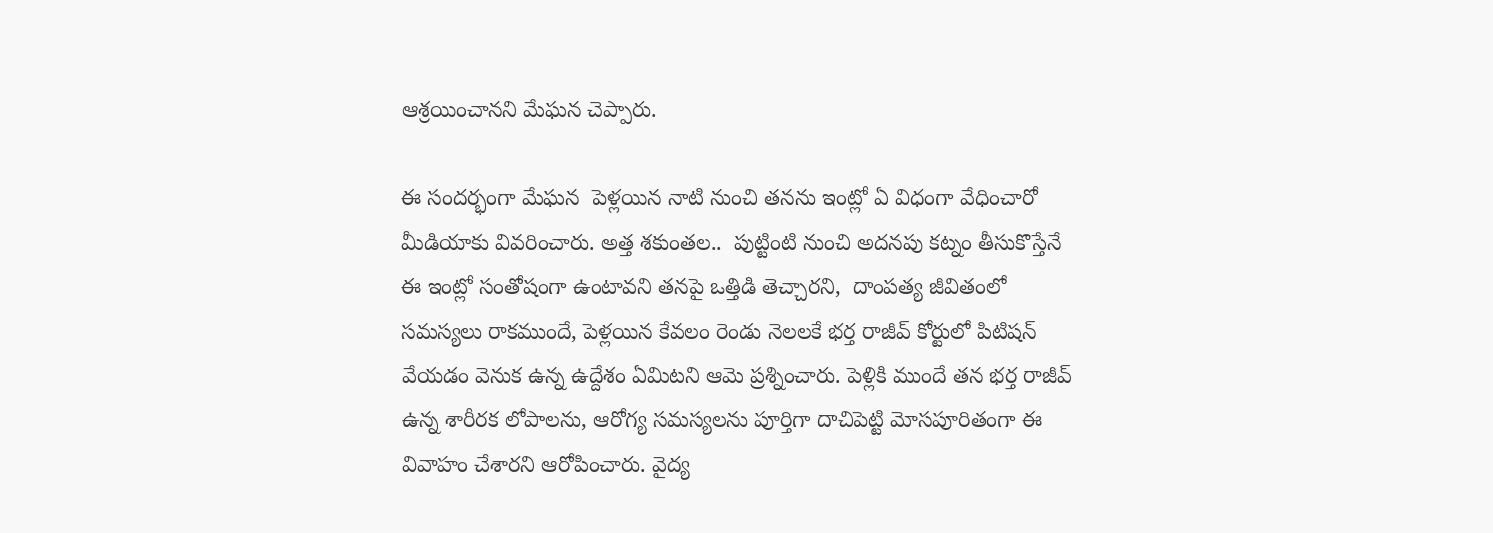ఆశ్రయించానని మేఘన చెప్పారు.

ఈ సందర్భంగా మేఘన  పెళ్లయిన నాటి నుంచి తనను ఇంట్లో ఏ విధంగా వేధించారో మీడియాకు వివరించారు. అత్త శకుంతల..  పుట్టింటి నుంచి అదనపు కట్నం తీసుకొస్తేనే ఈ ఇంట్లో సంతోషంగా ఉంటావని తనపై ఒత్తిడి తెచ్చారని,  దాంపత్య జీవితంలో సమస్యలు రాకముందే, పెళ్లయిన కేవలం రెండు నెలలకే భర్త రాజీవ్ కోర్టులో పిటిషన్ వేయడం వెనుక ఉన్న ఉద్దేశం ఏమిటని ఆమె ప్రశ్నించారు. పెళ్లికి ముందే తన భర్త రాజీవ్ ఉన్న శారీరక లోపాలను, ఆరోగ్య సమస్యలను పూర్తిగా దాచిపెట్టి మోసపూరితంగా ఈ వివాహం చేశారని ఆరోపించారు. వైద్య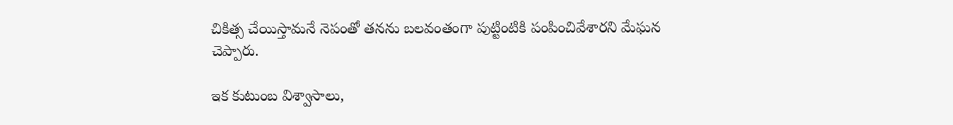చికిత్స చేయిస్తామనే నెపంతో తనను బలవంతంగా పుట్టింటికి పంపించివేశారని మేఘన చెప్పారు.

ఇక కుటుంబ విశ్వాసాలు,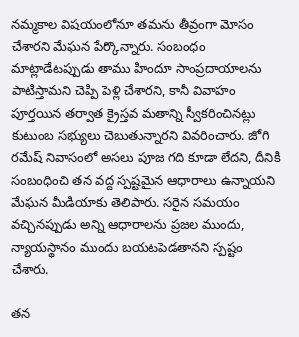నమ్మకాల విషయంలోనూ తమను తీవ్రంగా మోసం చేశారని మేఘన పేర్కొన్నారు. సంబంధం మాట్లాడేటప్పుడు తాము హిందూ సాంప్రదాయాలను పాటిస్తామని చెప్పి పెళ్లి చేశారని, కానీ వివాహం పూర్తయిన తర్వాత క్రైస్తవ మతాన్ని స్వీకరించినట్లు కుటుంబ సభ్యులు చెబుతున్నారని వివరించారు. జోగి రమేష్ నివాసంలో అసలు పూజ గది కూడా లేదని, దీనికి సంబంధించి తన వద్ద స్పష్టమైన ఆధారాలు ఉన్నాయని మేఘన మీడియాకు తెలిపారు. సరైన సమయం వచ్చినప్పుడు అన్ని ఆధారాలను ప్రజల ముందు, న్యాయస్థానం ముందు బయటపెడతానని స్పష్టం చేశారు.

తన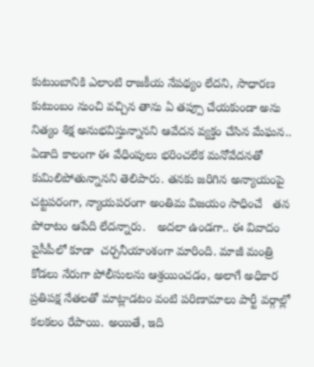కుటుంబానికి ఎలాంటి రాజకీయ నేపథ్యం లేదని, సాధారణ కుటుంబం నుంచి వచ్చిన తాను ఏ తప్పూ చేయకుండా అను నిత్యం శిక్ష అనుభవిస్తున్నానని ఆవేదన వ్యక్తం చేసిన మేఘన..  ఏడాది కాలంగా ఈ వేధింపులు భరించలేక మనోవేదనతో కుమిలిపోతున్నానని తెలిపారు. తనకు జరిగిన అన్యాయంపై చట్టపరంగా, న్యాయపరంగా అంతిమ విజయం సాధించే   తన పోరాటం ఆపేది లేదన్నారు.   అదలా ఉండగా.. ఈ వివాదం వైసీపీలో కూడా  చర్చనీయాంశంగా మారింది. మాజీ మంత్రి కోడలు నేరుగా పోలీసులను ఆశ్రయించడం, అలాగే అధికార ప్రతిపక్ష నేతలతో మాట్లాడటం వంటి పరిణామాలు పార్టీ వర్గాల్లో కలకలం రేపాయి. అయితే, ఇది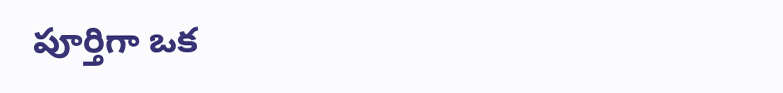పూర్తిగా ఒక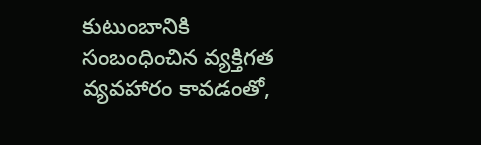కుటుంబానికి సంబంధించిన వ్యక్తిగత వ్యవహారం కావడంతో,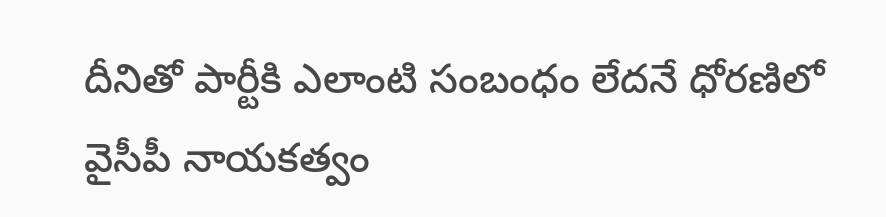దీనితో పార్టీకి ఎలాంటి సంబంధం లేదనే ధోరణిలో వైసీపీ నాయకత్వం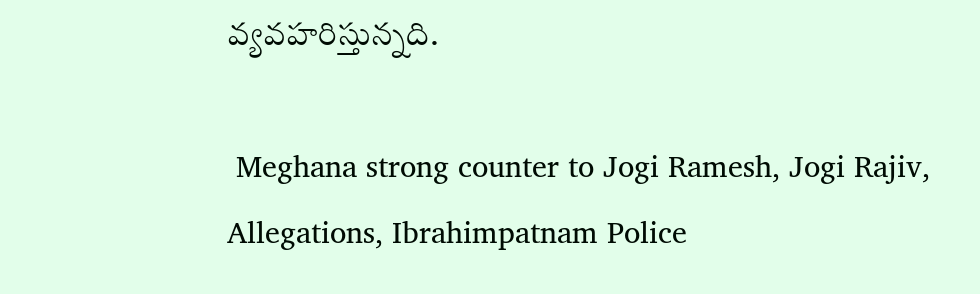వ్యవహరిస్తున్నది.

 Meghana strong counter to Jogi Ramesh, Jogi Rajiv, Allegations, Ibrahimpatnam Police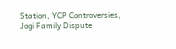Station, YCP Controversies, Jogi Family Dispute